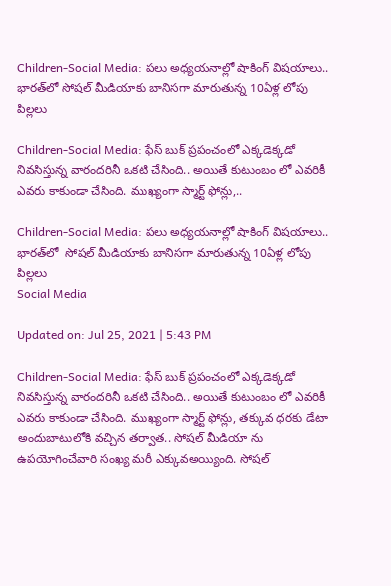Children-Social Media: పలు అధ్యయనాల్లో షాకింగ్ విషయాలు.. భారత్‌లో సోషల్ మీడియాకు బానిసగా మారుతున్న 10ఏళ్ల లోపు పిల్లలు

Children-Social Media: ఫేస్ బుక్ ప్రపంచంలో ఎక్కడెక్కడో నివసిస్తున్న వారందరినీ ఒకటి చేసింది.. అయితే కుటుంబం లో ఎవరికీ ఎవరు కాకుండా చేసింది. ముఖ్యంగా స్మార్ట్ ఫోన్లు,..

Children-Social Media: పలు అధ్యయనాల్లో షాకింగ్ విషయాలు.. భారత్‌లో  సోషల్ మీడియాకు బానిసగా మారుతున్న 10ఏళ్ల లోపు పిల్లలు
Social Media

Updated on: Jul 25, 2021 | 5:43 PM

Children-Social Media: ఫేస్ బుక్ ప్రపంచంలో ఎక్కడెక్కడో నివసిస్తున్న వారందరినీ ఒకటి చేసింది.. అయితే కుటుంబం లో ఎవరికీ ఎవరు కాకుండా చేసింది. ముఖ్యంగా స్మార్ట్ ఫోన్లు, తక్కువ ధరకు డేటా అందుబాటులోకి వచ్చిన తర్వాత.. సోషల్ మీడియా ను ఉపయోగించేవారి సంఖ్య మరీ ఎక్కువఅయ్యింది. సోషల్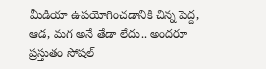మీడియా ఉపయోగించడానికి చిన్న పెద్ద, ఆడ, మగ అనే తేడా లేదు.. అందరూ ప్రస్తుతం సోషల్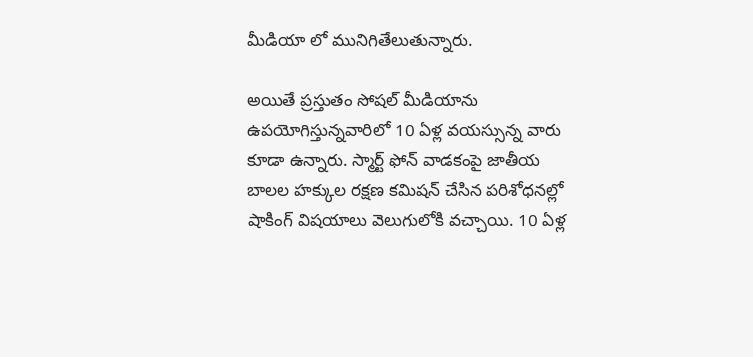మీడియా లో మునిగితేలుతున్నారు.

అయితే ప్రస్తుతం సోషల్ మీడియాను ఉపయోగిస్తున్నవారిలో 10 ఏళ్ల వయస్సున్న వారు కూడా ఉన్నారు. స్మార్ట్ ఫోన్ వాడకంపై జాతీయ బాలల హక్కుల రక్షణ కమిషన్ చేసిన పరిశోధనల్లో షాకింగ్ విషయాలు వెలుగులోకి వచ్చాయి. 10 ఏళ్ల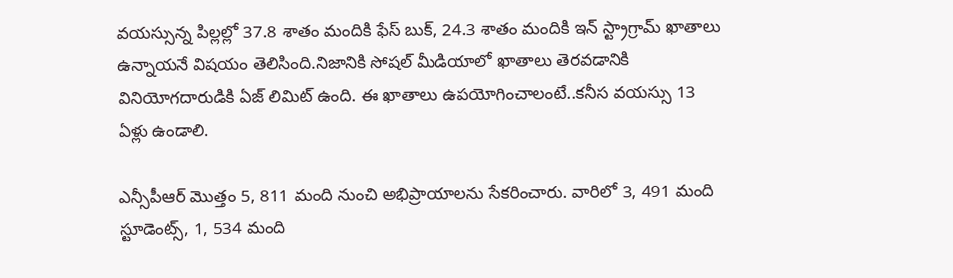వయస్సున్న పిల్లల్లో 37.8 శాతం మందికి ఫేస్ బుక్, 24.3 శాతం మందికి ఇన్ స్ట్రాగ్రామ్ ఖాతాలు ఉన్నాయనే విషయం తెలిసింది.నిజానికి సోషల్ మీడియాలో ఖాతాలు తెరవడానికి వినియోగదారుడికి ఏజ్ లిమిట్ ఉంది. ఈ ఖాతాలు ఉపయోగించాలంటే..కనీస వయస్సు 13 ఏళ్లు ఉండాలి.

ఎన్సీపీఆర్ మొత్తం 5, 811 మంది నుంచి అభిప్రాయాలను సేకరించారు. వారిలో 3, 491 మంది స్టూడెంట్స్, 1, 534 మంది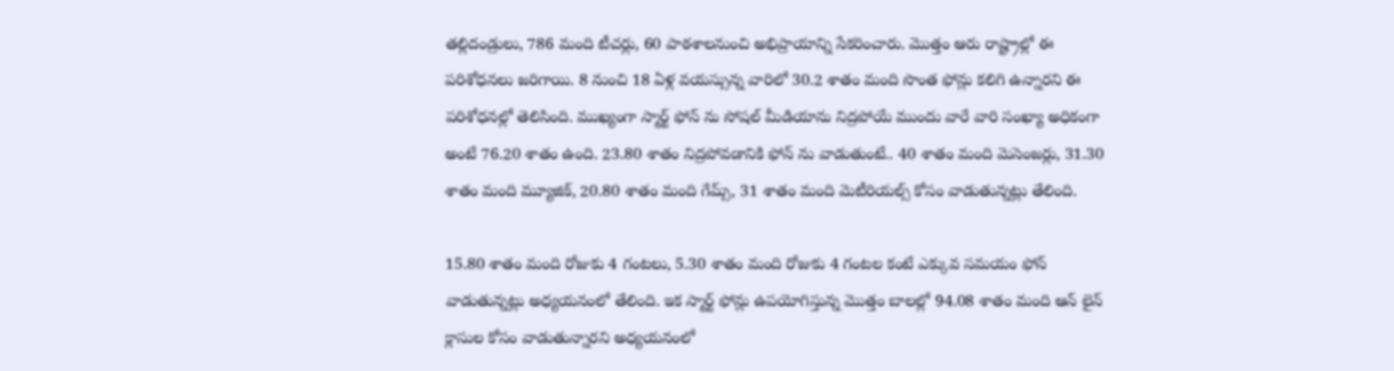తల్లిదండ్రులు, 786 మంది టీచర్లు, 60 పాఠశాలనుంచి అభిప్రాయాన్ని సేకరించారు. మొత్తం ఆరు రాష్ట్రాల్లో ఈ పరిశోధనలు జరిగాయి. 8 నుంచి 18 ఏళ్ల వయస్సున్న వారిలో 30.2 శాతం మంది సొంత ఫోన్లు కలిగి ఉన్నారని ఈ పరిశోధనల్లో తెలిసింది. ముఖ్యంగా స్మార్ట్ ఫోన్ ను సోషల్ మీడియాను నిద్రపోయే ముందు వారే వారి సంఖ్యా అధికంగా అంటే 76.20 శాతం ఉంది. 23.80 శాతం నిద్రపోవడానికి ఫోన్ ను వాడుతుంటే.. 40 శాతం మంది మెసెంజర్లు, 31.30 శాతం మంది మ్యూజిక్, 20.80 శాతం మంది గేమ్స్, 31 శాతం మంది మెటీరియల్స్ కోసం వాడుతున్నట్లు తేలింది.

15.80 శాతం మంది రోజుకు 4 గంటలు, 5.30 శాతం మంది రోజుకు 4 గంటల కంటే ఎక్కువ సమయం ఫోన్ వాడుతున్నట్లు అధ్యయనంలో తేలింది. ఇక స్మార్ట్ ఫోన్లు ఉపయోగిస్తున్న మొత్తం బాలల్లో 94.08 శాతం మంది ఆన్ లైన్ క్లాసుల కోసం వాడుతున్నారని అధ్యయనంలో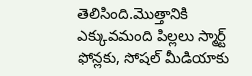తెలిసింది.మొత్తానికి ఎక్కువమంది పిల్లలు స్మార్ట్ ఫోన్లకు, సోషల్ మీడియాకు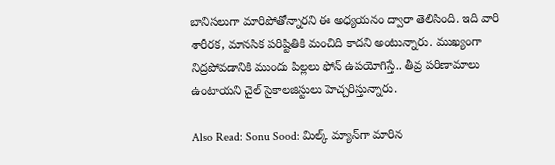బానిసలుగా మారిపోతోన్నారని ఈ అధ్యయనం ద్వారా తెలిసింది. ఇది వారి శారీరక, మానసిక పరిష్టితికి మంచిది కాదని అంటున్నారు. ముఖ్యంగా నిద్రపోవడానికి ముందు పిల్లలు ఫోన్ ఉపయోగిస్తే.. తీవ్ర పరిణామాలు ఉంటాయని చైల్ సైకాలజిస్టులు హెచ్చరిస్తున్నారు.

Also Read: Sonu Sood: మిల్క్ మ్యాన్‌గా మారిన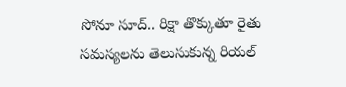సోనూ సూద్.. రిక్షా తొక్కుతూ రైతు సమస్యలను తెలుసుకున్న రియల్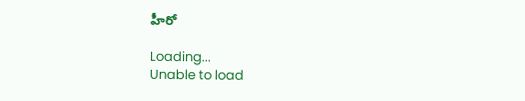హీరో

Loading...
Unable to load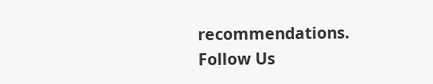recommendations.
Follow Us